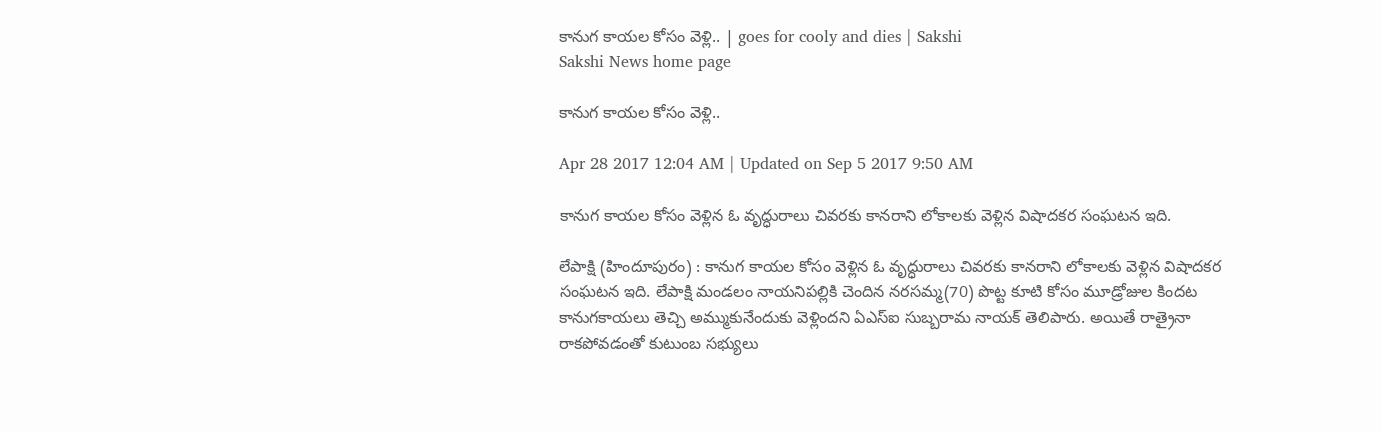కానుగ కాయల కోసం వెళ్లి.. | goes for cooly and dies | Sakshi
Sakshi News home page

కానుగ కాయల కోసం వెళ్లి..

Apr 28 2017 12:04 AM | Updated on Sep 5 2017 9:50 AM

కానుగ కాయల కోసం వెళ్లిన ఓ వృద్ధురాలు చివరకు కానరాని లోకాలకు వెళ్లిన విషాదకర సంఘటన ఇది.

లేపాక్షి (హిందూపురం) : కానుగ కాయల కోసం వెళ్లిన ఓ వృద్ధురాలు చివరకు కానరాని లోకాలకు వెళ్లిన విషాదకర సంఘటన ఇది. లేపాక్షి మండలం నాయనిపల్లికి చెందిన నరసమ్మ(70) పొట్ట కూటి కోసం మూడ్రోజుల కిందట కానుగకాయలు తెచ్చి అమ్ముకునేందుకు వెళ్లిందని ఏఎస్‌ఐ సుబ్బరామ నాయక్‌ తెలిపారు. అయితే రాత్రైనా రాకపోవడంతో కుటుంబ సభ్యులు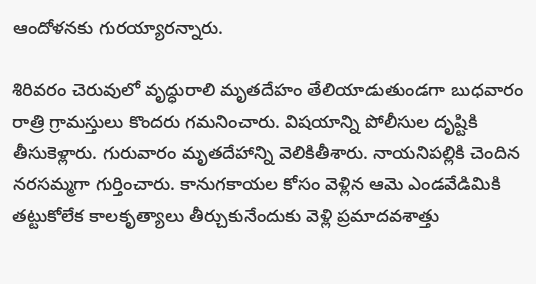ఆందోళనకు గురయ్యారన్నారు.

శిరివరం చెరువులో వృద్ధురాలి మృతదేహం తేలియాడుతుండగా బుధవారం రాత్రి గ్రామస్తులు కొందరు గమనించారు. విషయాన్ని పోలీసుల దృష్టికి తీసుకెళ్లారు. గురువారం మృతదేహాన్ని వెలికితీశారు. నాయనిపల్లికి చెందిన నరసమ్మగా గుర్తించారు. కానుగకాయల కోసం వెళ్లిన ఆమె ఎండవేడిమికి తట్టుకోలేక కాలకృత్యాలు తీర్చుకునేందుకు వెళ్లి ప్రమాదవశాత్తు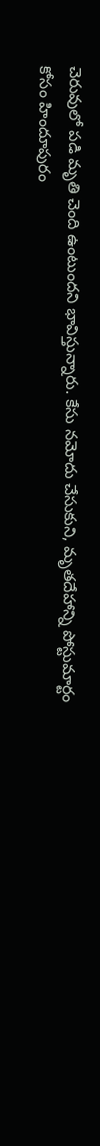చెరువులో పడి మృతి చెంది ఉంటుందని భావిస్తున్నారు. కేసు నమోదు చేసుకుని, మృతదేహాన్ని పోస్టుమార్టం కోసం హిందూపురం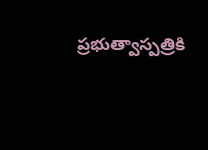ప్రభుత్వాస్పత్రికి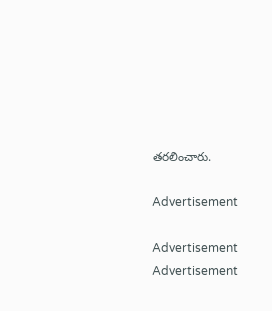తరలించారు.

Advertisement

Advertisement
Advertisement